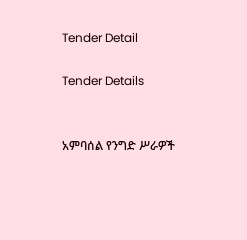Tender Detail

Tender Details


አምባሰል የንግድ ሥራዎች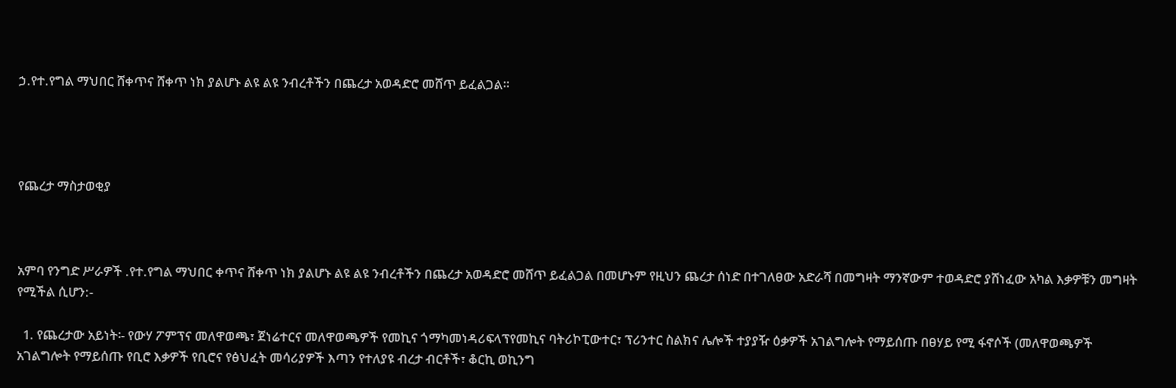ኃ.የተ.የግል ማህበር ሸቀጥና ሸቀጥ ነክ ያልሆኑ ልዩ ልዩ ንብረቶችን በጨረታ አወዳድሮ መሸጥ ይፈልጋል።




የጨረታ ማስታወቂያ



አምባ የንግድ ሥራዎች .የተ.የግል ማህበር ቀጥና ሸቀጥ ነክ ያልሆኑ ልዩ ልዩ ንብረቶችን በጨረታ አወዳድሮ መሸጥ ይፈልጋል በመሆኑም የዚህን ጨረታ ሰነድ በተገለፀው አድራሻ በመግዛት ማንኛውም ተወዳድሮ ያሸነፈው አካል እቃዎቹን መግዛት የሚችል ሲሆን:-

  1. የጨረታው አይነት፡- የውሃ ፖምፕና መለዋወጫ፣ ጀነሬተርና መለዋወጫዎች የመኪና ጎማካመነዳሪፍላፕየመኪና ባትሪኮፒውተር፣ ፕሪንተር ስልክና ሌሎች ተያያዥ ዕቃዎች አገልግሎት የማይሰጡ በፀሃይ የሚ ፋኖሶች (መለዋወጫዎች አገልግሎት የማይሰጡ የቢሮ እቃዎች የቢሮና የፅህፈት መሳሪያዎች እጣን የተለያዩ ብረታ ብርቶች፣ ቆርኪ ወኪንግ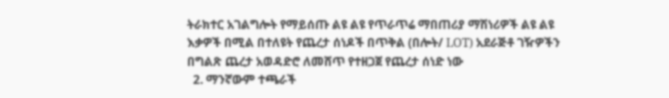ትራክተር አገልግሎት የማይሰጡ ልዩ ልዩ የጥራጥሬ ማበጠሪያ ማሽነሪዎች ልዩ ልዩ እቃዎች በሚል በተለዩት የጨረታ ሰነዶች በጥቅል (በሎት/ LOT) አደራጅቶ ገዥዎችን በግልጽ ጨረታ አወዳድሮ ለመሸጥ የተዘጋጀ የጨረታ ሰነድ ነው
  2. ማንኛውም ተጫራች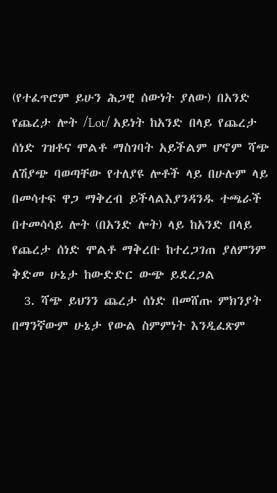(የተፈጥሮም ይሁን ሕጋዊ ሰውነት ያለው) በአንድ የጨረታ ሎት /Lot/ አይነት ከአንድ በላይ የጨረታ ሰነድ ገዝቶና ሞልቶ ማስገባት አይችልም ሆኖም ሻጭ ለሽያጭ ባወጣቸው የተለያዩ ሎቶች ላይ በሁሉም ላይ በመሳተፍ ዋጋ ማቅረብ ይችላልእያንዳንዱ ተጫራች በተመሳሳይ ሎት (በአንድ ሎት) ላይ ከአንድ በላይ የጨረታ ሰነድ ሞልቶ ማቅረቡ ከተረጋገጠ ያለምንም ቅድመ ሁኔታ ከውድድር ውጭ ይደረጋል
  3. ሻጭ ይህንን ጨረታ ሰነድ በመሸጡ ምክንያት በማንኛውም ሁኔታ የውል ስምምነት እንዲፈጽም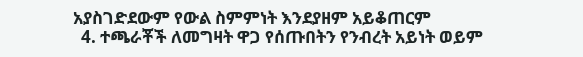አያስገድደውም የውል ስምምነት እንደያዘም አይቆጠርም
  4. ተጫራቾች ለመግዛት ዋጋ የሰጡበትን የንብረት አይነት ወይም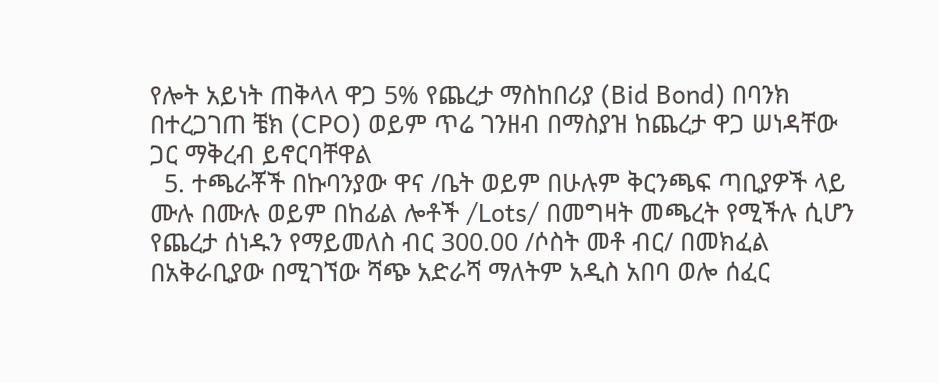የሎት አይነት ጠቅላላ ዋጋ 5% የጨረታ ማስከበሪያ (Bid Bond) በባንክ በተረጋገጠ ቼክ (CPO) ወይም ጥሬ ገንዘብ በማስያዝ ከጨረታ ዋጋ ሠነዳቸው ጋር ማቅረብ ይኖርባቸዋል
  5. ተጫራቾች በኩባንያው ዋና /ቤት ወይም በሁሉም ቅርንጫፍ ጣቢያዎች ላይ ሙሉ በሙሉ ወይም በከፊል ሎቶች /Lots/ በመግዛት መጫረት የሚችሉ ሲሆን የጨረታ ሰነዱን የማይመለስ ብር 300.00 /ሶስት መቶ ብር/ በመክፈል በአቅራቢያው በሚገኘው ሻጭ አድራሻ ማለትም አዲስ አበባ ወሎ ሰፈር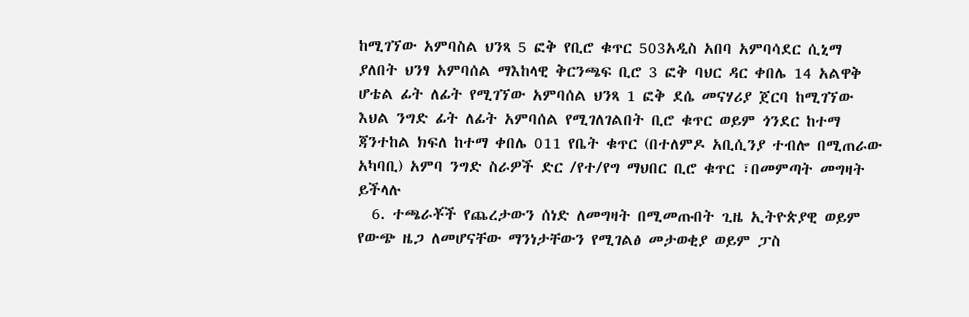ከሚገኘው አምባስል ህንጻ 5 ፎቅ የቢሮ ቁጥር 503አዲስ አበባ አምባሳደር ሲኒማ ያለበት ህንፃ አምባሰል ማእከላዊ ቅርንጫፍ ቢሮ 3 ፎቅ ባህር ዳር ቀበሌ 14 አልዋቅ ሆቴል ፊት ለፊት የሚገኘው አምባሰል ህንጻ 1 ፎቅ ደሴ መናሃሪያ ጀርባ ከሚገኘው እህል ንግድ ፊት ለፊት አምባሰል የሚገለገልበት ቢሮ ቁጥር ወይም ጎንደር ከተማ ጃንተከል ክፍለ ከተማ ቀበሌ 011 የቤት ቁጥር (በተለምዶ አቢሲንያ ተብሎ በሚጠራው አካባቢ) አምባ ንግድ ስራዎች ድር /የተ/የግ ማህበር ቢሮ ቁጥር ፣በመምጣት መግዛት ይችላሉ
  6. ተጫራቾች የጨረታውን ሰነድ ለመግዛት በሚመጡበት ጊዜ ኢትዮጵያዊ ወይም የውጭ ዜጋ ለመሆናቸው ማንነታቸውን የሚገልፅ መታወቂያ ወይም ፓስ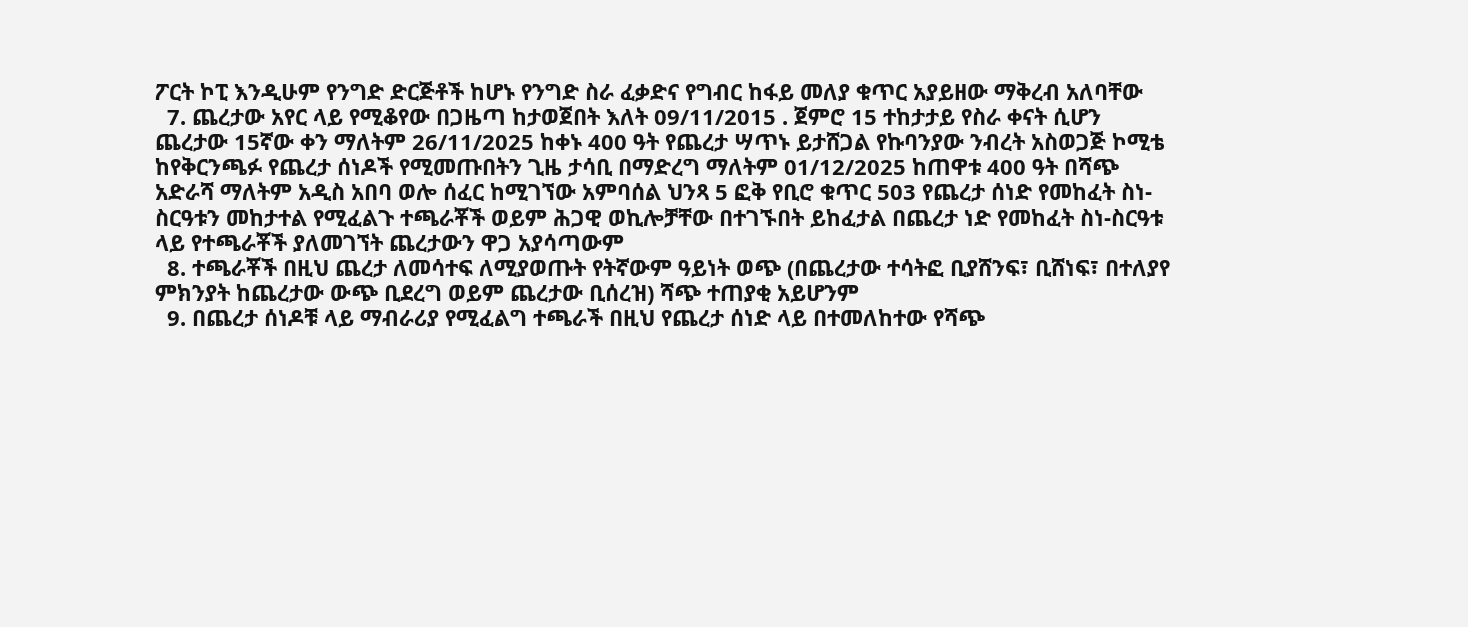ፖርት ኮፒ እንዲሁም የንግድ ድርጅቶች ከሆኑ የንግድ ስራ ፈቃድና የግብር ከፋይ መለያ ቁጥር አያይዘው ማቅረብ አለባቸው
  7. ጨረታው አየር ላይ የሚቆየው በጋዜጣ ከታወጀበት እለት 09/11/2015 . ጀምሮ 15 ተከታታይ የስራ ቀናት ሲሆን ጨረታው 15ኛው ቀን ማለትም 26/11/2025 ከቀኑ 400 ዓት የጨረታ ሣጥኑ ይታሸጋል የኩባንያው ንብረት አስወጋጅ ኮሚቴ ከየቅርንጫፉ የጨረታ ሰነዶች የሚመጡበትን ጊዜ ታሳቢ በማድረግ ማለትም 01/12/2025 ከጠዋቱ 400 ዓት በሻጭ አድራሻ ማለትም አዲስ አበባ ወሎ ሰፈር ከሚገኘው አምባሰል ህንጻ 5 ፎቅ የቢሮ ቁጥር 503 የጨረታ ሰነድ የመከፈት ስነ- ስርዓቱን መከታተል የሚፈልጉ ተጫራቾች ወይም ሕጋዊ ወኪሎቻቸው በተገኙበት ይከፈታል በጨረታ ነድ የመከፈት ስነ-ስርዓቱ ላይ የተጫራቾች ያለመገኘት ጨረታውን ዋጋ አያሳጣውም
  8. ተጫራቾች በዚህ ጨረታ ለመሳተፍ ለሚያወጡት የትኛውም ዓይነት ወጭ (በጨረታው ተሳትፎ ቢያሸንፍ፣ ቢሸነፍ፣ በተለያየ ምክንያት ከጨረታው ውጭ ቢደረግ ወይም ጨረታው ቢሰረዝ) ሻጭ ተጠያቂ አይሆንም
  9. በጨረታ ሰነዶቹ ላይ ማብራሪያ የሚፈልግ ተጫራች በዚህ የጨረታ ሰነድ ላይ በተመለከተው የሻጭ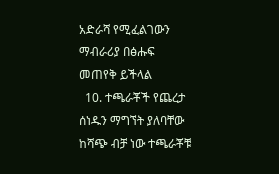አድራሻ የሚፈልገውን ማብራሪያ በፅሑፍ መጠየቅ ይችላል
  10. ተጫራቾች የጨረታ ሰነዱን ማግኘት ያለባቸው ከሻጭ ብቻ ነው ተጫራቾቹ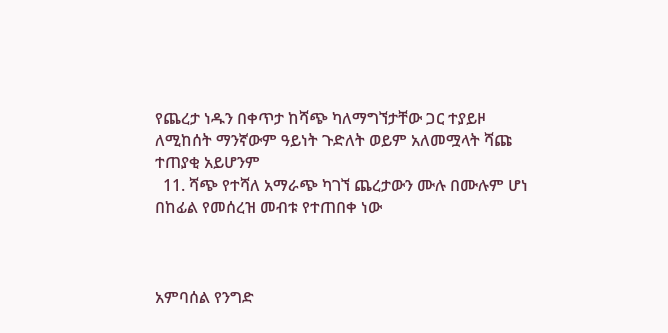የጨረታ ነዱን በቀጥታ ከሻጭ ካለማግኘታቸው ጋር ተያይዞ ለሚከሰት ማንኛውም ዓይነት ጉድለት ወይም አለመሟላት ሻጩ ተጠያቂ አይሆንም
  11. ሻጭ የተሻለ አማራጭ ካገኘ ጨረታውን ሙሉ በሙሉም ሆነ በከፊል የመሰረዝ መብቱ የተጠበቀ ነው



አምባሰል የንግድ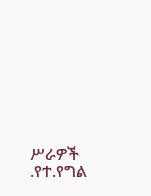ሥራዎች .የተ.የግል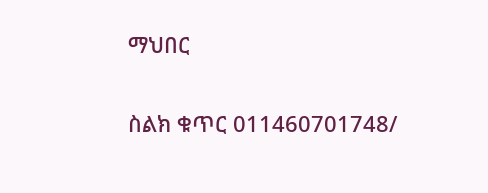ማህበር

ስልክ ቁጥር 011460701748/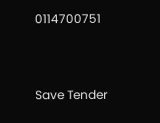0114700751



Save Tender